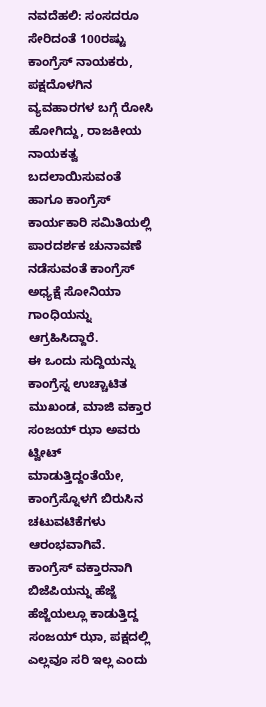ನವದೆಹಲಿ: ಸಂಸದರೂ ಸೇರಿದಂತೆ 100ರಷ್ಟು ಕಾಂಗ್ರೆಸ್ ನಾಯಕರು, ಪಕ್ಷದೊಳಗಿನ ವ್ಯವಹಾರಗಳ ಬಗ್ಗೆ ರೋಸಿ ಹೋಗಿದ್ದು, ರಾಜಕೀಯ ನಾಯಕತ್ವ ಬದಲಾಯಿಸುವಂತೆ ಹಾಗೂ ಕಾಂಗ್ರೆಸ್ ಕಾರ್ಯಕಾರಿ ಸಮಿತಿಯಲ್ಲಿ ಪಾರದರ್ಶಕ ಚುನಾವಣೆ ನಡೆಸುವಂತೆ ಕಾಂಗ್ರೆಸ್ ಅಧ್ಯಕ್ಷೆ ಸೋನಿಯಾ ಗಾಂಧಿಯನ್ನು ಆಗ್ರಹಿಸಿದ್ದಾರೆ.
ಈ ಒಂದು ಸುದ್ದಿಯನ್ನು ಕಾಂಗ್ರೆಸ್ನ ಉಚ್ಚಾಟಿತ ಮುಖಂಡ, ಮಾಜಿ ವಕ್ತಾರ ಸಂಜಯ್ ಝಾ ಅವರು ಟ್ವೀಟ್ ಮಾಡುತ್ತಿದ್ದಂತೆಯೇ, ಕಾಂಗ್ರೆಸ್ನೊಳಗೆ ಬಿರುಸಿನ ಚಟುವಟಿಕೆಗಳು ಆರಂಭವಾಗಿವೆ.
ಕಾಂಗ್ರೆಸ್ ವಕ್ತಾರನಾಗಿ ಬಿಜೆಪಿಯನ್ನು ಹೆಜ್ಜೆ ಹೆಜ್ಜೆಯಲ್ಲೂ ಕಾಡುತ್ತಿದ್ದ ಸಂಜಯ್ ಝಾ, ಪಕ್ಷದಲ್ಲಿ ಎಲ್ಲವೂ ಸರಿ ಇಲ್ಲ ಎಂದು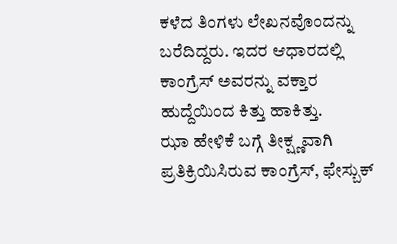ಕಳೆದ ತಿಂಗಳು ಲೇಖನವೊಂದನ್ನು ಬರೆದಿದ್ದರು. ಇದರ ಆಧಾರದಲ್ಲಿ ಕಾಂಗ್ರೆಸ್ ಅವರನ್ನು ವಕ್ತಾರ ಹುದ್ದೆಯಿಂದ ಕಿತ್ತು ಹಾಕಿತ್ತು.
ಝಾ ಹೇಳಿಕೆ ಬಗ್ಗೆ ತೀಕ್ಷ್ಣವಾಗಿ ಪ್ರತಿಕ್ರಿಯಿಸಿರುವ ಕಾಂಗ್ರೆಸ್, ಫೇಸ್ಬುಕ್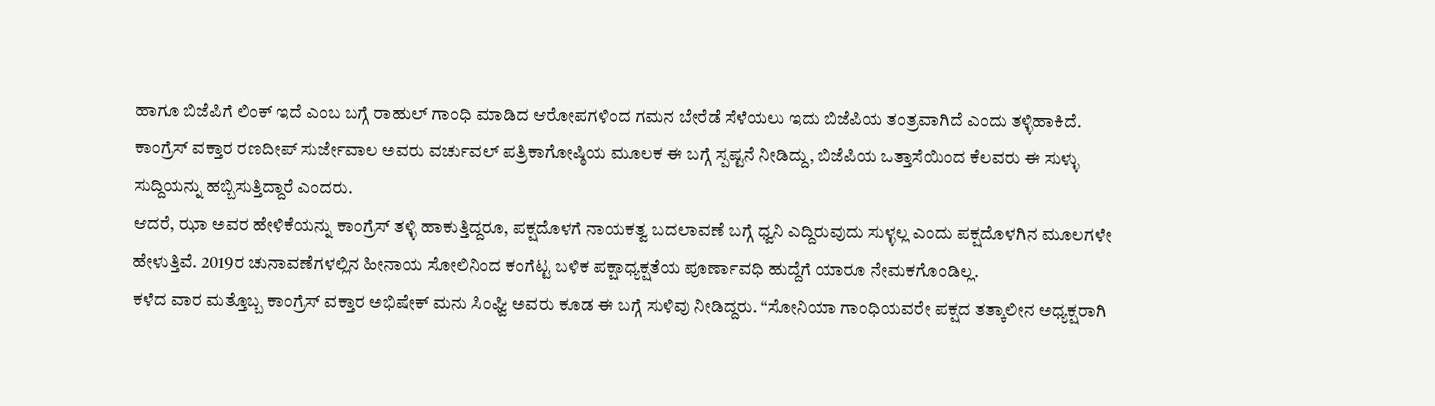ಹಾಗೂ ಬಿಜೆಪಿಗೆ ಲಿಂಕ್ ಇದೆ ಎಂಬ ಬಗ್ಗೆ ರಾಹುಲ್ ಗಾಂಧಿ ಮಾಡಿದ ಆರೋಪಗಳಿಂದ ಗಮನ ಬೇರೆಡೆ ಸೆಳೆಯಲು ಇದು ಬಿಜೆಪಿಯ ತಂತ್ರವಾಗಿದೆ ಎಂದು ತಳ್ಳಿಹಾಕಿದೆ.
ಕಾಂಗ್ರೆಸ್ ವಕ್ತಾರ ರಣದೀಪ್ ಸುರ್ಜೇವಾಲ ಅವರು ವರ್ಚುವಲ್ ಪತ್ರಿಕಾಗೋಷ್ಠಿಯ ಮೂಲಕ ಈ ಬಗ್ಗೆ ಸ್ಪಷ್ಟನೆ ನೀಡಿದ್ದು, ಬಿಜೆಪಿಯ ಒತ್ತಾಸೆಯಿಂದ ಕೆಲವರು ಈ ಸುಳ್ಳು ಸುದ್ದಿಯನ್ನು ಹಬ್ಬಿಸುತ್ತಿದ್ದಾರೆ ಎಂದರು.
ಆದರೆ, ಝಾ ಅವರ ಹೇಳಿಕೆಯನ್ನು ಕಾಂಗ್ರೆಸ್ ತಳ್ಳಿ ಹಾಕುತ್ತಿದ್ದರೂ, ಪಕ್ಷದೊಳಗೆ ನಾಯಕತ್ವ ಬದಲಾವಣೆ ಬಗ್ಗೆ ಧ್ವನಿ ಎದ್ದಿರುವುದು ಸುಳ್ಳಲ್ಲ ಎಂದು ಪಕ್ಷದೊಳಗಿನ ಮೂಲಗಳೇ ಹೇಳುತ್ತಿವೆ. 2019ರ ಚುನಾವಣೆಗಳಲ್ಲಿನ ಹೀನಾಯ ಸೋಲಿನಿಂದ ಕಂಗೆಟ್ಟ ಬಳಿಕ ಪಕ್ಷಾಧ್ಯಕ್ಷತೆಯ ಪೂರ್ಣಾವಧಿ ಹುದ್ದೆಗೆ ಯಾರೂ ನೇಮಕಗೊಂಡಿಲ್ಲ.
ಕಳೆದ ವಾರ ಮತ್ತೊಬ್ಬ ಕಾಂಗ್ರೆಸ್ ವಕ್ತಾರ ಅಭಿಷೇಕ್ ಮನು ಸಿಂಘ್ವಿ ಅವರು ಕೂಡ ಈ ಬಗ್ಗೆ ಸುಳಿವು ನೀಡಿದ್ದರು. “ಸೋನಿಯಾ ಗಾಂಧಿಯವರೇ ಪಕ್ಷದ ತತ್ಕಾಲೀನ ಅಧ್ಯಕ್ಷರಾಗಿ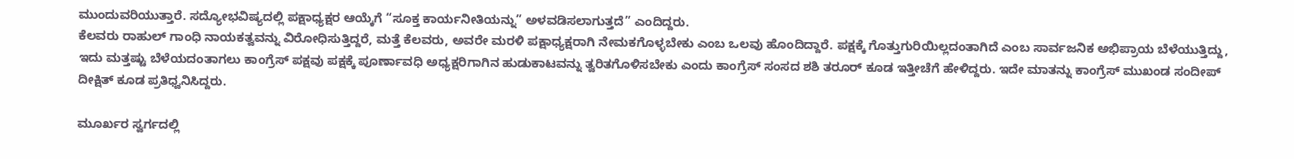ಮುಂದುವರಿಯುತ್ತಾರೆ. ಸದ್ಯೋಭವಿಷ್ಯದಲ್ಲಿ ಪಕ್ಷಾಧ್ಯಕ್ಷರ ಆಯ್ಕೆಗೆ “ಸೂಕ್ತ ಕಾರ್ಯನೀತಿಯನ್ನು” ಅಳವಡಿಸಲಾಗುತ್ತದೆ” ಎಂದಿದ್ದರು.
ಕೆಲವರು ರಾಹುಲ್ ಗಾಂಧಿ ನಾಯಕತ್ವವನ್ನು ವಿರೋಧಿಸುತ್ತಿದ್ದರೆ, ಮತ್ತೆ ಕೆಲವರು, ಅವರೇ ಮರಳಿ ಪಕ್ಷಾಧ್ಯಕ್ಷರಾಗಿ ನೇಮಕಗೊಳ್ಳಬೇಕು ಎಂಬ ಒಲವು ಹೊಂದಿದ್ದಾರೆ. ಪಕ್ಷಕ್ಕೆ ಗೊತ್ತುಗುರಿಯಿಲ್ಲದಂತಾಗಿದೆ ಎಂಬ ಸಾರ್ವಜನಿಕ ಅಭಿಪ್ರಾಯ ಬೆಳೆಯುತ್ತಿದ್ದು, ಇದು ಮತ್ತಷ್ಟು ಬೆಳೆಯದಂತಾಗಲು ಕಾಂಗ್ರೆಸ್ ಪಕ್ಷವು ಪಕ್ಷಕ್ಕೆ ಪೂರ್ಣಾವಧಿ ಅಧ್ಯಕ್ಷರಿಗಾಗಿನ ಹುಡುಕಾಟವನ್ನು ತ್ವರಿತಗೊಳಿಸಬೇಕು ಎಂದು ಕಾಂಗ್ರೆಸ್ ಸಂಸದ ಶಶಿ ತರೂರ್ ಕೂಡ ಇತ್ತೀಚೆಗೆ ಹೇಳಿದ್ದರು. ಇದೇ ಮಾತನ್ನು ಕಾಂಗ್ರೆಸ್ ಮುಖಂಡ ಸಂದೀಪ್ ದೀಕ್ಷಿತ್ ಕೂಡ ಪ್ರತಿಧ್ವನಿಸಿದ್ದರು.

ಮೂರ್ಖರ ಸ್ವರ್ಗದಲ್ಲಿ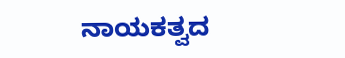ನಾಯಕತ್ವದ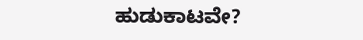ಹುಡುಕಾಟವೇ?